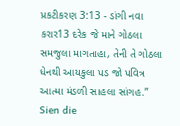પ્રકટીકરણ 3:13 - ડાંગી નવા કરાર13 દરેક જે માને ગોઠલા સમજુલા માગતાહા, તેની તે ગોઠલા ધેનથી આયકુલા પડ જો પવિત્ર આત્મા મંડળી સાહલા સાંગહ.” Sien die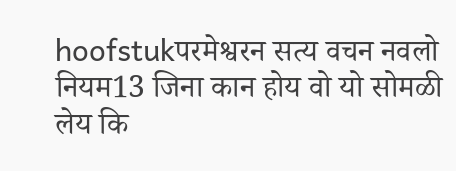hoofstukपरमेश्वरन सत्य वचन नवलो नियम13 जिना कान होय वो यो सोमळी लेय कि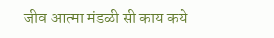जीव आत्मा मंडळी सी काय कये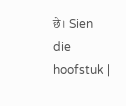छे। Sien die hoofstuk |